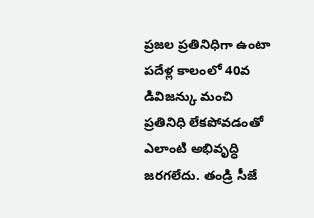ప్రజల ప్రతినిధిగా ఉంటా
పదేళ్ల కాలంలో 40వ డివిజన్కు మంచి ప్రతినిధి లేకపోవడంతో ఎలాంటి అభివృద్ధి జరగలేదు. తండ్రి సీజే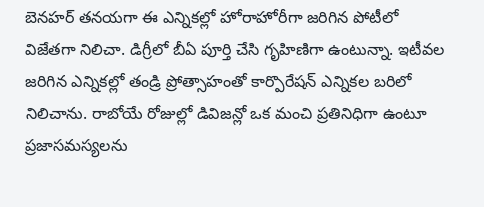బెనహర్ తనయగా ఈ ఎన్నికల్లో హోరాహోరీగా జరిగిన పోటీలో విజేతగా నిలిచా. డిగ్రీలో బీఏ పూర్తి చేసి గృహిణిగా ఉంటున్నా. ఇటీవల జరిగిన ఎన్నికల్లో తండ్రి ప్రోత్సాహంతో కార్పొరేషన్ ఎన్నికల బరిలో నిలిచాను. రాబోయే రోజుల్లో డివిజన్లో ఒక మంచి ప్రతినిధిగా ఉంటూ ప్రజాసమస్యలను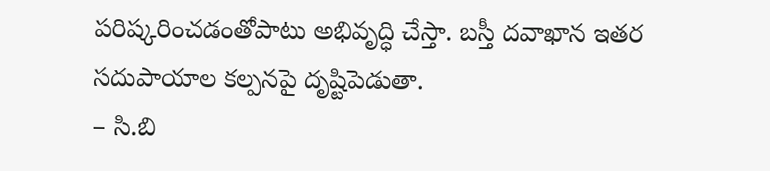పరిష్కరించడంతోపాటు అభివృద్ధి చేస్తా. బస్తీ దవాఖాన ఇతర సదుపాయాల కల్పనపై దృష్టిపెడుతా.
– సి.బి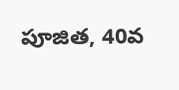పూజిత, 40వ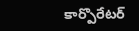కార్పొరేటర్